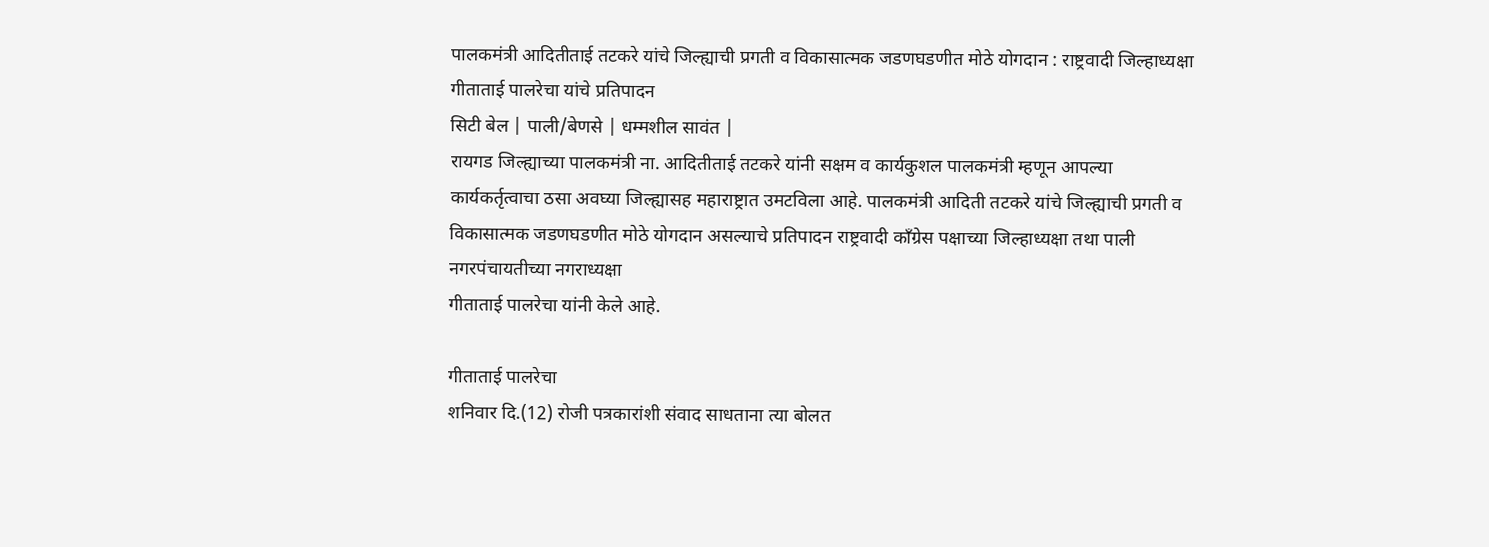पालकमंत्री आदितीताई तटकरे यांचे जिल्ह्याची प्रगती व विकासात्मक जडणघडणीत मोठे योगदान : राष्ट्रवादी जिल्हाध्यक्षा गीताताई पालरेचा यांचे प्रतिपादन
सिटी बेल | पाली/बेणसे | धम्मशील सावंत |
रायगड जिल्ह्याच्या पालकमंत्री ना. आदितीताई तटकरे यांनी सक्षम व कार्यकुशल पालकमंत्री म्हणून आपल्या कार्यकर्तृत्वाचा ठसा अवघ्या जिल्ह्यासह महाराष्ट्रात उमटविला आहे. पालकमंत्री आदिती तटकरे यांचे जिल्ह्याची प्रगती व विकासात्मक जडणघडणीत मोठे योगदान असल्याचे प्रतिपादन राष्ट्रवादी काँग्रेस पक्षाच्या जिल्हाध्यक्षा तथा पाली नगरपंचायतीच्या नगराध्यक्षा
गीताताई पालरेचा यांनी केले आहे.

गीताताई पालरेचा
शनिवार दि.(12) रोजी पत्रकारांशी संवाद साधताना त्या बोलत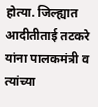होत्या. जिल्ह्यात आदीतीताई तटकरे यांना पालकमंत्री व त्यांच्या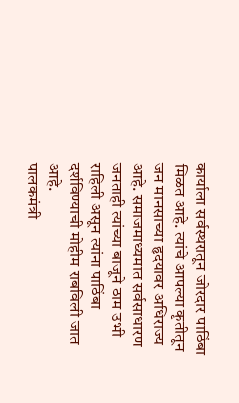कार्याला सर्वस्थरातून जोरदार पाठिंबा मिळत आहे. त्यांचे आपल्या कृतीतून जन मानसाच्या हृदयावर अधिराज्य आहे. समाजमाध्यमात सर्वसाधारण जनताही त्यांच्या बाजूने ठाम उभी राहिली असून त्यांना पाठिंबा दर्शविण्याची मोहीम राबविली जात आहे.
पालकमंत्री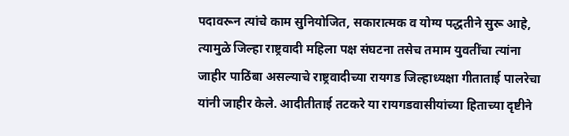पदावरून त्यांचे काम सुनियोजित, सकारात्मक व योग्य पद्धतीने सुरू आहे, त्यामुळे जिल्हा राष्ट्रवादी महिला पक्ष संघटना तसेच तमाम युवतींचा त्यांना जाहीर पाठिंबा असल्याचे राष्ट्रवादीच्या रायगड जिल्हाध्यक्षा गीताताई पालरेचा यांनी जाहीर केले. आदीतीताई तटकरे या रायगडवासीयांच्या हिताच्या दृष्टीने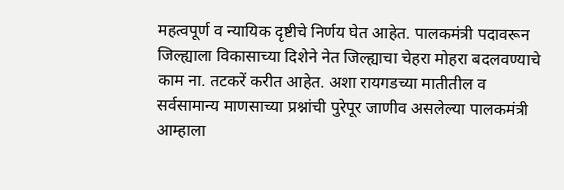महत्वपूर्ण व न्यायिक दृष्टीचे निर्णय घेत आहेत. पालकमंत्री पदावरून जिल्ह्याला विकासाच्या दिशेने नेत जिल्ह्याचा चेहरा मोहरा बदलवण्याचे काम ना. तटकरें करीत आहेत. अशा रायगडच्या मातीतील व सर्वसामान्य माणसाच्या प्रश्नांची पुरेपूर जाणीव असलेल्या पालकमंत्री आम्हाला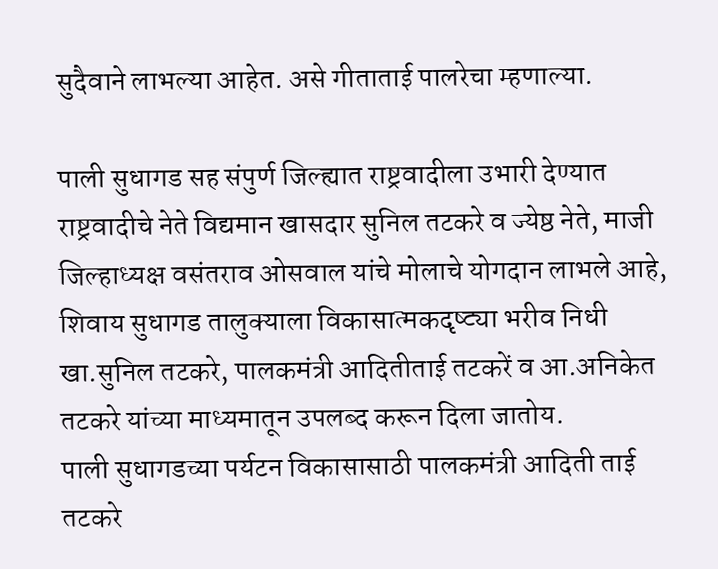सुदैवाने लाभल्या आहेत. असे गीताताई पालरेचा म्हणाल्या.

पाली सुधागड सह संपुर्ण जिल्ह्यात राष्ट्रवादीला उभारी देण्यात राष्ट्रवादीचे नेते विद्यमान खासदार सुनिल तटकरे व ज्येष्ठ नेते, माजी जिल्हाध्यक्ष वसंतराव ओसवाल यांचे मोलाचे योगदान लाभले आहे, शिवाय सुधागड तालुक्याला विकासात्मकदृष्ट्या भरीव निधी खा.सुनिल तटकरे, पालकमंत्री आदितीताई तटकरें व आ.अनिकेत तटकरे यांच्या माध्यमातून उपलब्द करून दिला जातोय.
पाली सुधागडच्या पर्यटन विकासासाठी पालकमंत्री आदिती ताई तटकरे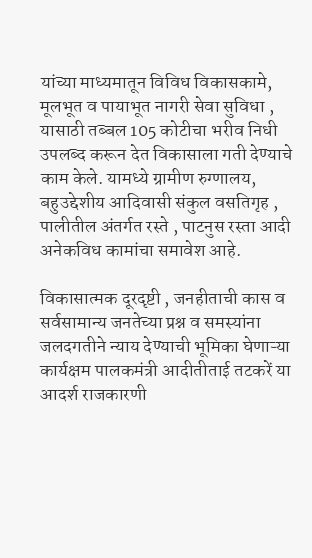यांच्या माध्यमातून विविध विकासकामे, मूलभूत व पायाभूत नागरी सेवा सुविधा , यासाठी तब्बल 105 कोटीचा भरीव निधी उपलब्द करून देत विकासाला गती देण्याचे काम केले. यामध्ये ग्रामीण रुग्णालय, बहुउद्देशीय आदिवासी संकुल वसतिगृह , पालीतील अंतर्गत रस्ते , पाटनुस रस्ता आदी अनेकविध कामांचा समावेश आहे.

विकासात्मक दूरदृष्टी , जनहीताची कास व सर्वसामान्य जनतेच्या प्रश्न व समस्यांना जलदगतीने न्याय देण्याची भूमिका घेणाऱ्या कार्यक्षम पालकमंत्री आदीतीताई तटकरें या आदर्श राजकारणी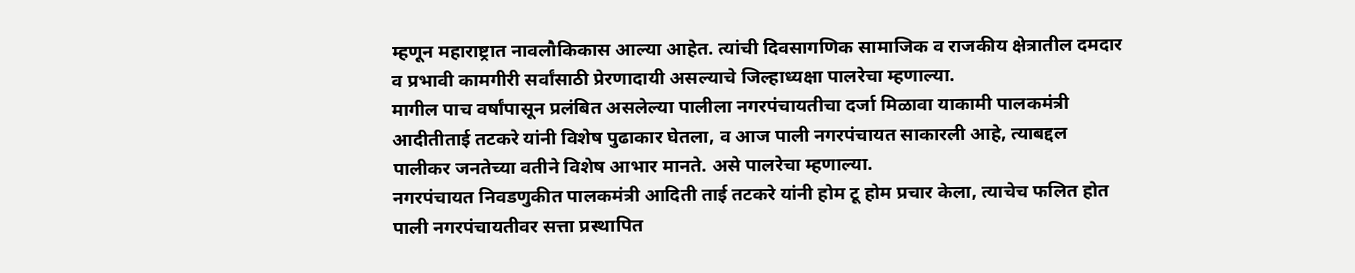म्हणून महाराष्ट्रात नावलौकिकास आल्या आहेत. त्यांची दिवसागणिक सामाजिक व राजकीय क्षेत्रातील दमदार व प्रभावी कामगीरी सर्वांसाठी प्रेरणादायी असल्याचे जिल्हाध्यक्षा पालरेचा म्हणाल्या.
मागील पाच वर्षांपासून प्रलंबित असलेल्या पालीला नगरपंचायतीचा दर्जा मिळावा याकामी पालकमंत्री आदीतीताई तटकरे यांनी विशेष पुढाकार घेतला, व आज पाली नगरपंचायत साकारली आहे, त्याबद्दल पालीकर जनतेच्या वतीने विशेष आभार मानते. असे पालरेचा म्हणाल्या.
नगरपंचायत निवडणुकीत पालकमंत्री आदिती ताई तटकरे यांनी होम टू होम प्रचार केला, त्याचेच फलित होत पाली नगरपंचायतीवर सत्ता प्रस्थापित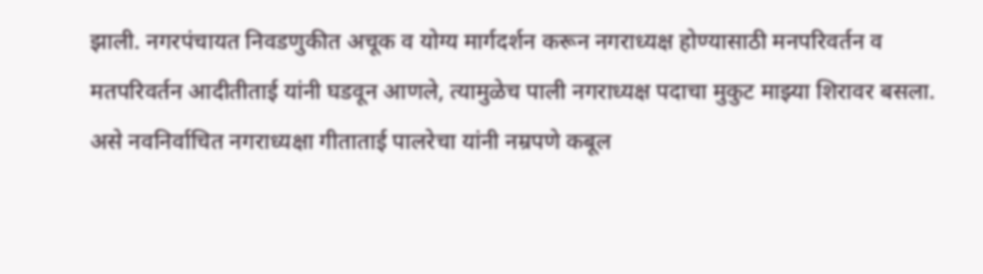झाली. नगरपंचायत निवडणुकीत अचूक व योग्य मार्गदर्शन करून नगराध्यक्ष होण्यासाठी मनपरिवर्तन व मतपरिवर्तन आदीतीताई यांनी घडवून आणले, त्यामुळेच पाली नगराध्यक्ष पदाचा मुकुट माझ्या शिरावर बसला. असे नवनिर्वाचित नगराध्यक्षा गीताताई पालरेचा यांनी नम्रपणे कबूल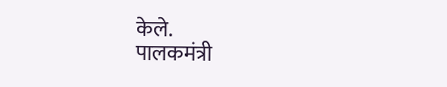केले.
पालकमंत्री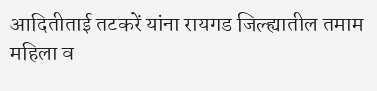आदितीताई तटकरें यांना रायगड जिल्ह्यातील तमाम महिला व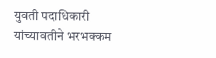युवती पदाधिकारी यांच्यावतीने भरभक्कम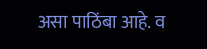असा पाठिंबा आहे. व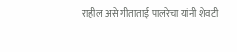राहील असे गीताताई पालरेचा यांनी शेवटी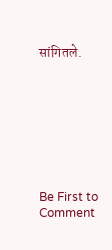सांगितले.








Be First to Comment